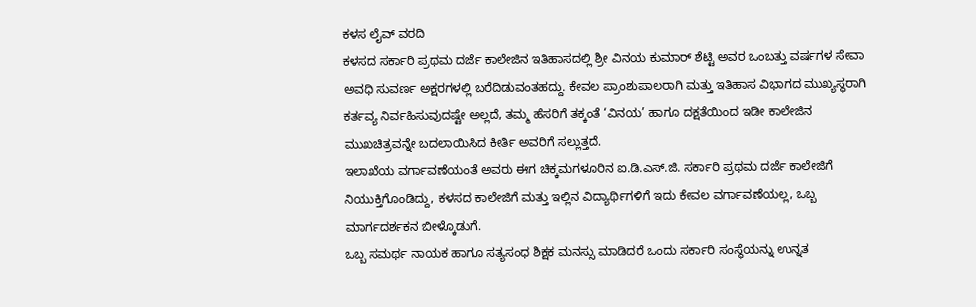ಕಳಸ ಲೈವ್ ವರದಿ
ಕಳಸದ ಸರ್ಕಾರಿ ಪ್ರಥಮ ದರ್ಜೆ ಕಾಲೇಜಿನ ಇತಿಹಾಸದಲ್ಲಿ ಶ್ರೀ ವಿನಯ ಕುಮಾರ್ ಶೆಟ್ಟಿ ಅವರ ಒಂಬತ್ತು ವರ್ಷಗಳ ಸೇವಾ ಅವಧಿ ಸುವರ್ಣ ಅಕ್ಷರಗಳಲ್ಲಿ ಬರೆದಿಡುವಂತಹದ್ದು. ಕೇವಲ ಪ್ರಾಂಶುಪಾಲರಾಗಿ ಮತ್ತು ಇತಿಹಾಸ ವಿಭಾಗದ ಮುಖ್ಯಸ್ಥರಾಗಿ ಕರ್ತವ್ಯ ನಿರ್ವಹಿಸುವುದಷ್ಟೇ ಅಲ್ಲದೆ, ತಮ್ಮ ಹೆಸರಿಗೆ ತಕ್ಕಂತೆ ‘ವಿನಯ’ ಹಾಗೂ ದಕ್ಷತೆಯಿಂದ ಇಡೀ ಕಾಲೇಜಿನ ಮುಖಚಿತ್ರವನ್ನೇ ಬದಲಾಯಿಸಿದ ಕೀರ್ತಿ ಅವರಿಗೆ ಸಲ್ಲುತ್ತದೆ.
ಇಲಾಖೆಯ ವರ್ಗಾವಣೆಯಂತೆ ಅವರು ಈಗ ಚಿಕ್ಕಮಗಳೂರಿನ ಐ.ಡಿ.ಎಸ್.ಜಿ. ಸರ್ಕಾರಿ ಪ್ರಥಮ ದರ್ಜೆ ಕಾಲೇಜಿಗೆ ನಿಯುಕ್ತಿಗೊಂಡಿದ್ದು, ಕಳಸದ ಕಾಲೇಜಿಗೆ ಮತ್ತು ಇಲ್ಲಿನ ವಿದ್ಯಾರ್ಥಿಗಳಿಗೆ ಇದು ಕೇವಲ ವರ್ಗಾವಣೆಯಲ್ಲ, ಒಬ್ಬ ಮಾರ್ಗದರ್ಶಕನ ಬೀಳ್ಕೊಡುಗೆ.
ಒಬ್ಬ ಸಮರ್ಥ ನಾಯಕ ಹಾಗೂ ಸತ್ಯಸಂಧ ಶಿಕ್ಷಕ ಮನಸ್ಸು ಮಾಡಿದರೆ ಒಂದು ಸರ್ಕಾರಿ ಸಂಸ್ಥೆಯನ್ನು ಉನ್ನತ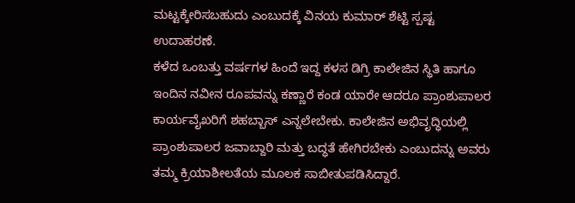ಮಟ್ಟಕ್ಕೇರಿಸಬಹುದು ಎಂಬುದಕ್ಕೆ ವಿನಯ ಕುಮಾರ್ ಶೆಟ್ಟಿ ಸ್ಪಷ್ಟ ಉದಾಹರಣೆ.
ಕಳೆದ ಒಂಬತ್ತು ವರ್ಷಗಳ ಹಿಂದೆ ಇದ್ದ ಕಳಸ ಡಿಗ್ರಿ ಕಾಲೇಜಿನ ಸ್ಥಿತಿ ಹಾಗೂ ಇಂದಿನ ನವೀನ ರೂಪವನ್ನು ಕಣ್ಣಾರೆ ಕಂಡ ಯಾರೇ ಆದರೂ ಪ್ರಾಂಶುಪಾಲರ ಕಾರ್ಯವೈಖರಿಗೆ ಶಹಬ್ಬಾಸ್ ಎನ್ನಲೇಬೇಕು. ಕಾಲೇಜಿನ ಅಭಿವೃದ್ಧಿಯಲ್ಲಿ ಪ್ರಾಂಶುಪಾಲರ ಜವಾಬ್ದಾರಿ ಮತ್ತು ಬದ್ಧತೆ ಹೇಗಿರಬೇಕು ಎಂಬುದನ್ನು ಅವರು ತಮ್ಮ ಕ್ರಿಯಾಶೀಲತೆಯ ಮೂಲಕ ಸಾಬೀತುಪಡಿಸಿದ್ದಾರೆ.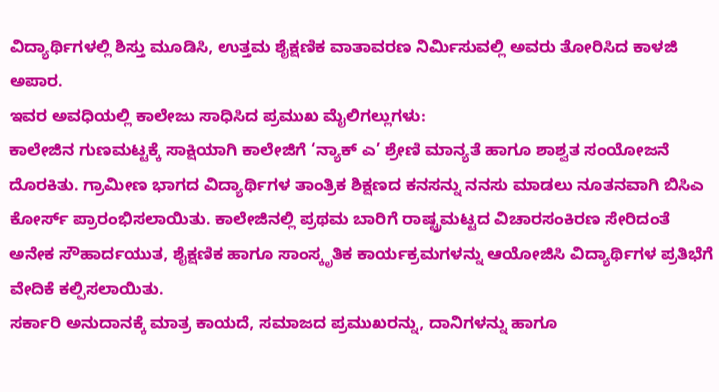ವಿದ್ಯಾರ್ಥಿಗಳಲ್ಲಿ ಶಿಸ್ತು ಮೂಡಿಸಿ, ಉತ್ತಮ ಶೈಕ್ಷಣಿಕ ವಾತಾವರಣ ನಿರ್ಮಿಸುವಲ್ಲಿ ಅವರು ತೋರಿಸಿದ ಕಾಳಜಿ ಅಪಾರ.
ಇವರ ಅವಧಿಯಲ್ಲಿ ಕಾಲೇಜು ಸಾಧಿಸಿದ ಪ್ರಮುಖ ಮೈಲಿಗಲ್ಲುಗಳು:
ಕಾಲೇಜಿನ ಗುಣಮಟ್ಟಕ್ಕೆ ಸಾಕ್ಷಿಯಾಗಿ ಕಾಲೇಜಿಗೆ ‘ನ್ಯಾಕ್ ಎ’ ಶ್ರೇಣಿ ಮಾನ್ಯತೆ ಹಾಗೂ ಶಾಶ್ವತ ಸಂಯೋಜನೆ ದೊರಕಿತು. ಗ್ರಾಮೀಣ ಭಾಗದ ವಿದ್ಯಾರ್ಥಿಗಳ ತಾಂತ್ರಿಕ ಶಿಕ್ಷಣದ ಕನಸನ್ನು ನನಸು ಮಾಡಲು ನೂತನವಾಗಿ ಬಿಸಿಎ ಕೋರ್ಸ್ ಪ್ರಾರಂಭಿಸಲಾಯಿತು. ಕಾಲೇಜಿನಲ್ಲಿ ಪ್ರಥಮ ಬಾರಿಗೆ ರಾಷ್ಟ್ರಮಟ್ಟದ ವಿಚಾರಸಂಕಿರಣ ಸೇರಿದಂತೆ ಅನೇಕ ಸೌಹಾರ್ದಯುತ, ಶೈಕ್ಷಣಿಕ ಹಾಗೂ ಸಾಂಸ್ಕೃತಿಕ ಕಾರ್ಯಕ್ರಮಗಳನ್ನು ಆಯೋಜಿಸಿ ವಿದ್ಯಾರ್ಥಿಗಳ ಪ್ರತಿಭೆಗೆ ವೇದಿಕೆ ಕಲ್ಪಿಸಲಾಯಿತು.
ಸರ್ಕಾರಿ ಅನುದಾನಕ್ಕೆ ಮಾತ್ರ ಕಾಯದೆ, ಸಮಾಜದ ಪ್ರಮುಖರನ್ನು, ದಾನಿಗಳನ್ನು ಹಾಗೂ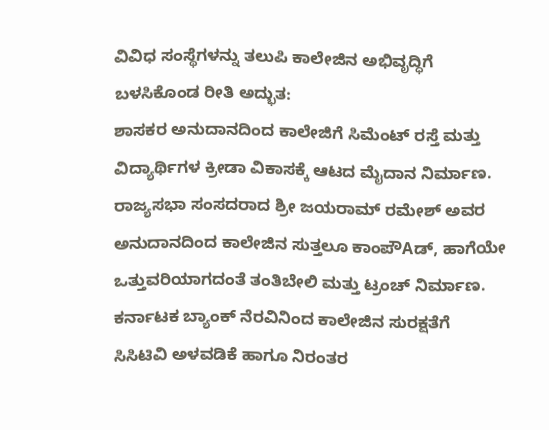ವಿವಿಧ ಸಂಸ್ಥೆಗಳನ್ನು ತಲುಪಿ ಕಾಲೇಜಿನ ಅಭಿವೃದ್ಧಿಗೆ ಬಳಸಿಕೊಂಡ ರೀತಿ ಅದ್ಭುತ:
ಶಾಸಕರ ಅನುದಾನದಿಂದ ಕಾಲೇಜಿಗೆ ಸಿಮೆಂಟ್ ರಸ್ತೆ ಮತ್ತು ವಿದ್ಯಾರ್ಥಿಗಳ ಕ್ರೀಡಾ ವಿಕಾಸಕ್ಕೆ ಆಟದ ಮೈದಾನ ನಿರ್ಮಾಣ. ರಾಜ್ಯಸಭಾ ಸಂಸದರಾದ ಶ್ರೀ ಜಯರಾಮ್ ರಮೇಶ್ ಅವರ ಅನುದಾನದಿಂದ ಕಾಲೇಜಿನ ಸುತ್ತಲೂ ಕಾಂಪೌAಡ್, ಹಾಗೆಯೇ ಒತ್ತುವರಿಯಾಗದಂತೆ ತಂತಿಬೇಲಿ ಮತ್ತು ಟ್ರಂಚ್ ನಿರ್ಮಾಣ. ಕರ್ನಾಟಕ ಬ್ಯಾಂಕ್ ನೆರವಿನಿಂದ ಕಾಲೇಜಿನ ಸುರಕ್ಷತೆಗೆ ಸಿಸಿಟಿವಿ ಅಳವಡಿಕೆ ಹಾಗೂ ನಿರಂತರ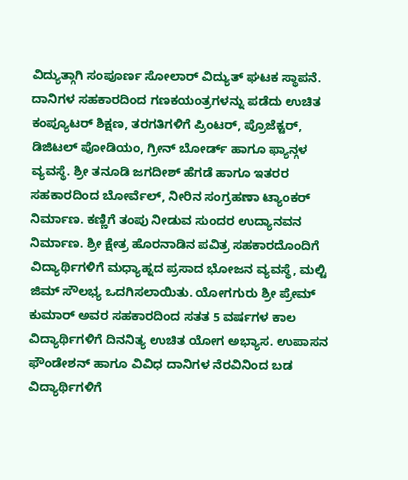ವಿದ್ಯುತ್ಗಾಗಿ ಸಂಪೂರ್ಣ ಸೋಲಾರ್ ವಿದ್ಯುತ್ ಘಟಕ ಸ್ಥಾಪನೆ. ದಾನಿಗಳ ಸಹಕಾರದಿಂದ ಗಣಕಯಂತ್ರಗಳನ್ನು ಪಡೆದು ಉಚಿತ ಕಂಪ್ಯೂಟರ್ ಶಿಕ್ಷಣ, ತರಗತಿಗಳಿಗೆ ಪ್ರಿಂಟರ್, ಪ್ರೊಜೆಕ್ಟರ್, ಡಿಜಿಟಲ್ ಪೋಡಿಯಂ, ಗ್ರೀನ್ ಬೋರ್ಡ್ ಹಾಗೂ ಫ್ಯಾನ್ಗಳ ವ್ಯವಸ್ಥೆ. ಶ್ರೀ ತನೂಡಿ ಜಗದೀಶ್ ಹೆಗಡೆ ಹಾಗೂ ಇತರರ ಸಹಕಾರದಿಂದ ಬೋರ್ವೆಲ್, ನೀರಿನ ಸಂಗ್ರಹಣಾ ಟ್ಯಾಂಕರ್ ನಿರ್ಮಾಣ. ಕಣ್ಣಿಗೆ ತಂಪು ನೀಡುವ ಸುಂದರ ಉದ್ಯಾನವನ ನಿರ್ಮಾಣ. ಶ್ರೀ ಕ್ಷೇತ್ರ ಹೊರನಾಡಿನ ಪವಿತ್ರ ಸಹಕಾರದೊಂದಿಗೆ ವಿದ್ಯಾರ್ಥಿಗಳಿಗೆ ಮಧ್ಯಾಹ್ನದ ಪ್ರಸಾದ ಭೋಜನ ವ್ಯವಸ್ಥೆ, ಮಲ್ಟಿ ಜಿಮ್ ಸೌಲಭ್ಯ ಒದಗಿಸಲಾಯಿತು. ಯೋಗಗುರು ಶ್ರೀ ಪ್ರೇಮ್ ಕುಮಾರ್ ಅವರ ಸಹಕಾರದಿಂದ ಸತತ 5 ವರ್ಷಗಳ ಕಾಲ ವಿದ್ಯಾರ್ಥಿಗಳಿಗೆ ದಿನನಿತ್ಯ ಉಚಿತ ಯೋಗ ಅಭ್ಯಾಸ. ಉಪಾಸನ ಫೌಂಡೇಶನ್ ಹಾಗೂ ವಿವಿಧ ದಾನಿಗಳ ನೆರವಿನಿಂದ ಬಡ ವಿದ್ಯಾರ್ಥಿಗಳಿಗೆ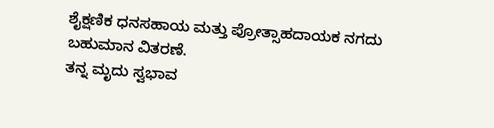ಶೈಕ್ಷಣಿಕ ಧನಸಹಾಯ ಮತ್ತು ಪ್ರೋತ್ಸಾಹದಾಯಕ ನಗದು ಬಹುಮಾನ ವಿತರಣೆ.
ತನ್ನ ಮೃದು ಸ್ವಭಾವ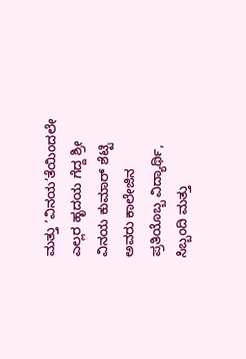ಮತ್ತು ‘ವಿನಯ’ತೆಯಿಂದಲೇ ಎಲ್ಲರ ಹೃದಯ ಗೆದ್ದ ಶ್ರೀ ವಿನಯ ಕುಮಾರ್ ಶೆಟ್ಟಿ ಅವರು ಕಾಲೇಜಿನ ಪ್ರತಿಯೊಬ್ಬ ವಿದ್ಯಾರ್ಥಿ, ಸಿಬ್ಬಂದಿ ಮತ್ತು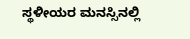ಸ್ಥಳೀಯರ ಮನಸ್ಸಿನಲ್ಲಿ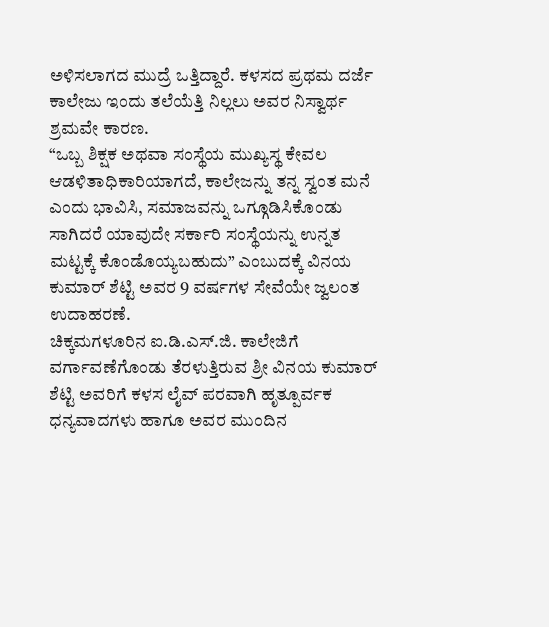ಅಳಿಸಲಾಗದ ಮುದ್ರೆ ಒತ್ತಿದ್ದಾರೆ. ಕಳಸದ ಪ್ರಥಮ ದರ್ಜೆ ಕಾಲೇಜು ಇಂದು ತಲೆಯೆತ್ತಿ ನಿಲ್ಲಲು ಅವರ ನಿಸ್ವಾರ್ಥ ಶ್ರಮವೇ ಕಾರಣ.
“ಒಬ್ಬ ಶಿಕ್ಷಕ ಅಥವಾ ಸಂಸ್ಥೆಯ ಮುಖ್ಯಸ್ಥ ಕೇವಲ ಆಡಳಿತಾಧಿಕಾರಿಯಾಗದೆ, ಕಾಲೇಜನ್ನು ತನ್ನ ಸ್ವಂತ ಮನೆ ಎಂದು ಭಾವಿಸಿ, ಸಮಾಜವನ್ನು ಒಗ್ಗೂಡಿಸಿಕೊಂಡು ಸಾಗಿದರೆ ಯಾವುದೇ ಸರ್ಕಾರಿ ಸಂಸ್ಥೆಯನ್ನು ಉನ್ನತ ಮಟ್ಟಕ್ಕೆ ಕೊಂಡೊಯ್ಯಬಹುದು” ಎಂಬುದಕ್ಕೆ ವಿನಯ ಕುಮಾರ್ ಶೆಟ್ಟಿ ಅವರ 9 ವರ್ಷಗಳ ಸೇವೆಯೇ ಜ್ವಲಂತ ಉದಾಹರಣೆ.
ಚಿಕ್ಕಮಗಳೂರಿನ ಐ.ಡಿ.ಎಸ್.ಜಿ. ಕಾಲೇಜಿಗೆ ವರ್ಗಾವಣೆಗೊಂಡು ತೆರಳುತ್ತಿರುವ ಶ್ರೀ ವಿನಯ ಕುಮಾರ್ ಶೆಟ್ಟಿ ಅವರಿಗೆ ಕಳಸ ಲೈವ್ ಪರವಾಗಿ ಹೃತ್ಪೂರ್ವಕ ಧನ್ಯವಾದಗಳು ಹಾಗೂ ಅವರ ಮುಂದಿನ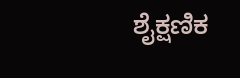ಶೈಕ್ಷಣಿಕ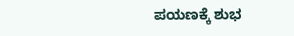ಪಯಣಕ್ಕೆ ಶುಭ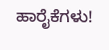ಹಾರೈಕೆಗಳು!